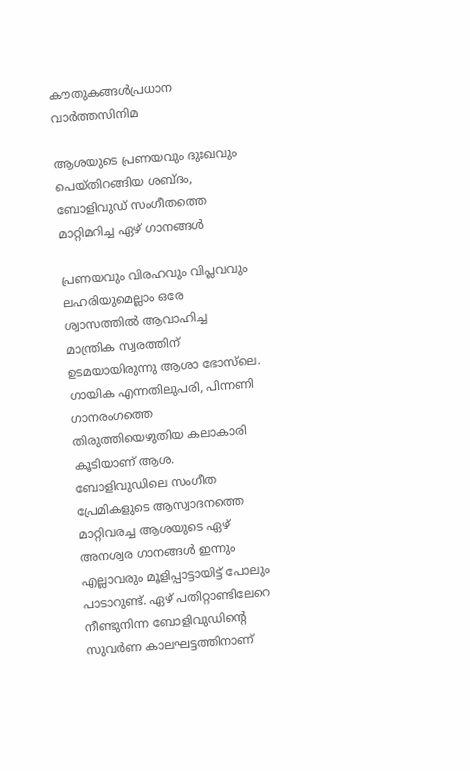കൗതുകങ്ങൾപ്രധാന വാർത്തസിനിമ

ആശയുടെ പ്രണയവും ദുഃഖവും പെയ്തിറങ്ങിയ ശബ്‌ദം, ബോളിവുഡ് സംഗീതത്തെ മാറ്റിമറിച്ച ഏഴ് ഗാനങ്ങൾ

പ്രണയവും വിരഹവും വിപ്ലവവും ലഹരിയുമെല്ലാം ഒരേ ശ്വാസത്തിൽ ആവാഹിച്ച മാന്ത്രിക സ്വരത്തിന് ഉടമയായിരുന്നു ആശാ ഭോസ്‌ലെ. ഗായിക എന്നതിലുപരി, പിന്നണി ഗാനരംഗത്തെ തിരുത്തിയെഴുതിയ കലാകാരി കൂടിയാണ് ആശ. ബോളിവുഡിലെ സംഗീത പ്രേമികളുടെ ആസ്വാദനത്തെ മാറ്റിവരച്ച ആശയുടെ ഏഴ് അനശ്വര ഗാനങ്ങൾ ഇന്നും എല്ലാവരും മൂളിപ്പാട്ടായിട്ട് പോലും പാടാറുണ്ട്. ഏഴ് പതിറ്റാണ്ടിലേറെ നീണ്ടുനിന്ന ബോളിവുഡിന്റെ സുവർണ കാലഘട്ടത്തിനാണ്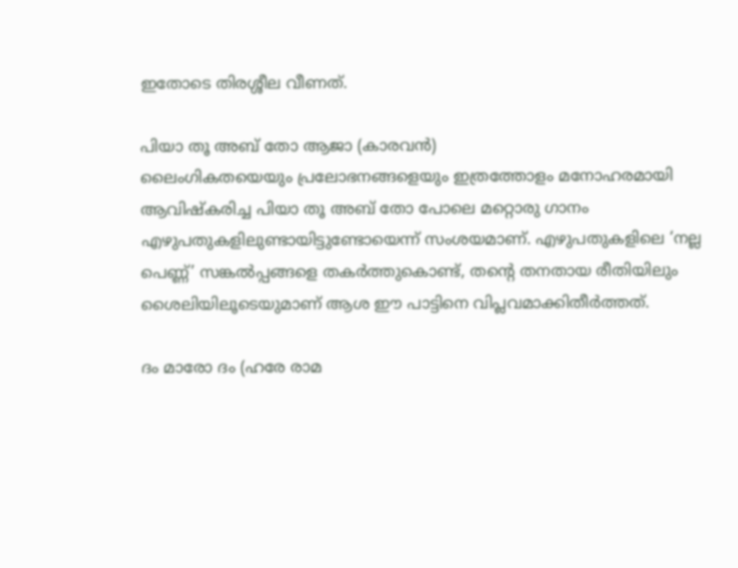ഇതോടെ തിരശ്ശീല വീണത്.

പിയാ തൂ അബ് തോ ആജാ (കാരവൻ)
ലൈംഗികതയെയും പ്രലോഭനങ്ങളെയും ഇത്രത്തോളം മനോഹരമായി ആവിഷ്‌കരിച്ച പിയാ തൂ അബ് തോ പോലെ മറ്റൊരു ഗാനം എഴുപതുകളിലുണ്ടായിട്ടുണ്ടോയെന്ന് സംശയമാണ്. എഴുപതുകളിലെ ‘നല്ല പെണ്ണ്’ സങ്കൽപ്പങ്ങളെ തകർത്തുകൊണ്ട്, തന്റെ തനതായ രീതിയിലും ശൈലിയിലൂടെയുമാണ് ആശ ഈ പാട്ടിനെ വിപ്ലവമാക്കിതീർത്തത്.

ദം മാരോ ദം (ഹരേ രാമ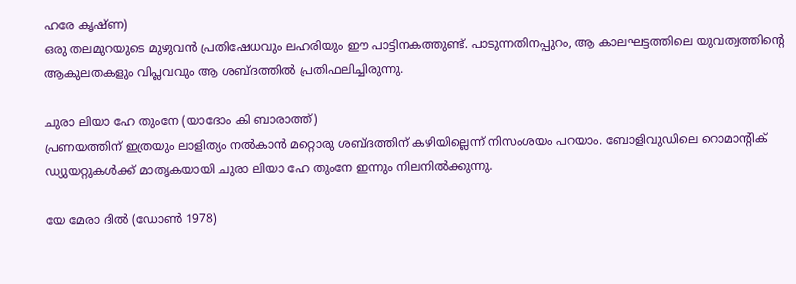ഹരേ കൃഷ്ണ)
ഒരു തലമുറയുടെ മുഴുവൻ പ്രതിഷേധവും ലഹരിയും ഈ പാട്ടിനകത്തുണ്ട്. പാടുന്നതിനപ്പുറം, ആ കാലഘട്ടത്തിലെ യുവത്വത്തിന്റെ ആകുലതകളും വിപ്ലവവും ആ ശബ്ദത്തിൽ പ്രതിഫലിച്ചിരുന്നു.

ചുരാ ലിയാ ഹേ തുംനേ (യാദോം കി ബാരാത്ത്)
പ്രണയത്തിന് ഇത്രയും ലാളിത്യം നൽകാൻ മറ്റൊരു ശബ്ദത്തിന് കഴിയില്ലെന്ന് നിസംശയം പറയാം. ബോളിവുഡിലെ റൊമാന്റിക് ഡ്യുയറ്റുകൾക്ക് മാതൃകയായി ചുരാ ലിയാ ഹേ തുംനേ ഇന്നും നിലനിൽക്കുന്നു.

യേ മേരാ ദിൽ (ഡോൺ 1978)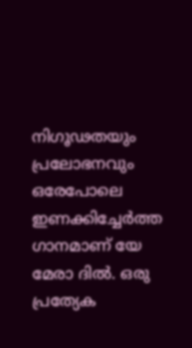നിഗൂഢതയും പ്രലോഭനവും ഒരേപോലെ ഇണക്കിച്ചേർത്ത ഗാനമാണ് യേ മേരാ ദിൽ. ഒരു പ്രത്യേക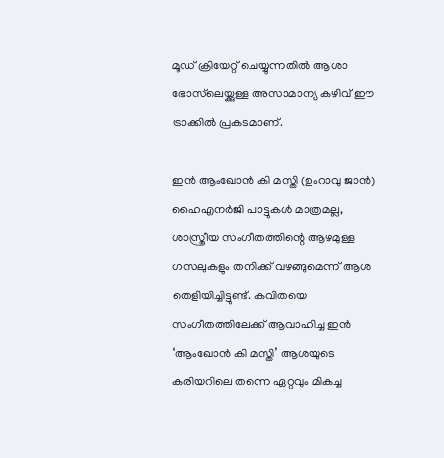മൂഡ് ക്രിയേറ്റ് ചെയ്യുന്നതിൽ ആശാ ഭോസ്‌ലെയ്ക്കുള്ള അസാമാന്യ കഴിവ് ഈ ട്രാക്കിൽ പ്രകടമാണ്.

ഇൻ ആംഖോൻ കി മസ്തി (ഉംറാവു ജാൻ)
ഹൈഎനർജി പാട്ടുകൾ മാത്രമല്ല, ശാസ്ത്രീയ സംഗീതത്തിന്റെ ആഴമുള്ള ഗസലുകളും തനിക്ക് വഴങ്ങുമെന്ന് ആശ തെളിയിച്ചിട്ടുണ്ട്. കവിതയെ സംഗീതത്തിലേക്ക് ആവാഹിച്ച ഇൻ ‘ആംഖോൻ കി മസ്തി’ ആശയുടെ കരിയറിലെ തന്നെ ഏറ്റവും മികച്ച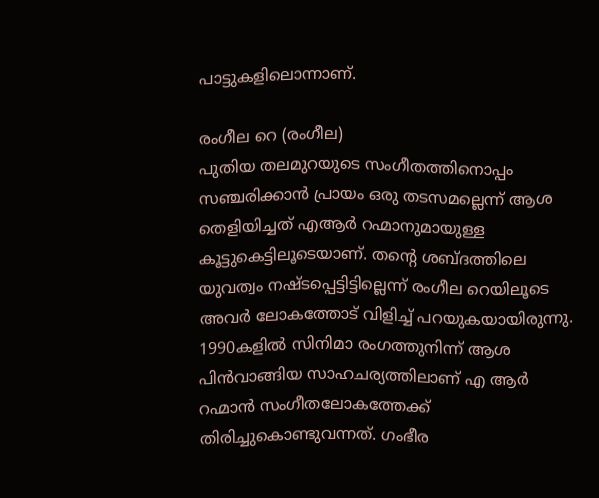പാട്ടുകളിലൊന്നാണ്.

രംഗീല റെ (രംഗീല)
പുതിയ തലമുറയുടെ സംഗീതത്തിനൊപ്പം സഞ്ചരിക്കാൻ പ്രായം ഒരു തടസമല്ലെന്ന് ആശ തെളിയിച്ചത് എആർ റഹ്മാനുമായുള്ള കൂട്ടുകെട്ടിലൂടെയാണ്. തന്റെ ശബ്ദത്തിലെ യുവത്വം നഷ്ടപ്പെട്ടിട്ടില്ലെന്ന് രംഗീല റെയിലൂടെ അവർ ലോകത്തോട് വിളിച്ച് പറയുകയായിരുന്നു. 1990കളിൽ സിനിമാ രംഗത്തുനിന്ന് ആശ പിൻവാങ്ങിയ സാഹചര്യത്തിലാണ് എ ആർ റഹ്മാൻ സംഗീതലോകത്തേക്ക് തിരിച്ചുകൊണ്ടുവന്നത്. ഗംഭീര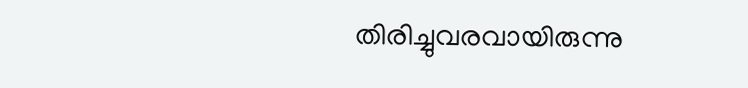തിരിച്ചുവരവായിരുന്നു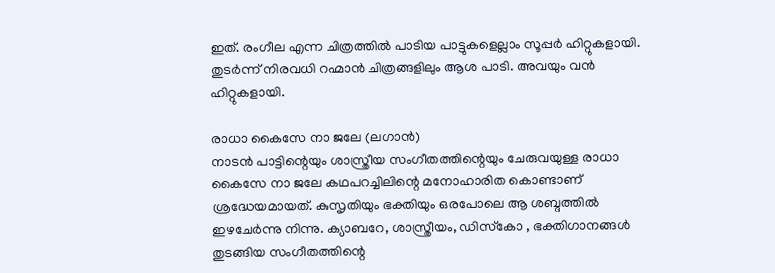ഇത്. രംഗീല എന്ന ചിത്രത്തിൽ പാടിയ പാട്ടുകളെല്ലാം സൂപ്പർ ഹിറ്റുകളായി. തുടർന്ന് നിരവധി റഹ്മാൻ ചിത്രങ്ങളിലും ആശ പാടി. അവയും വൻ ഹിറ്റുകളായി.

രാധാ കൈസേ നാ ജലേ (ലഗാൻ)
നാടൻ പാട്ടിന്റെയും ശാസ്ത്രീയ സംഗീതത്തിന്റെയും ചേരുവയുള്ള രാധാ കൈസേ നാ ജലേ കഥപറച്ചിലിന്റെ മനോഹാരിത കൊണ്ടാണ് ശ്രദ്ധേയമായത്. കുസൃതിയും ഭക്തിയും ഒരപോലെ ആ ശബ്ദത്തിൽ ഇഴചേർന്നു നിന്നു. ക്യാബറേ, ശാസ്ത്രീയം, ഡിസ്‌കോ , ഭക്തിഗാനങ്ങൾ തുടങ്ങിയ സംഗീതത്തിന്റെ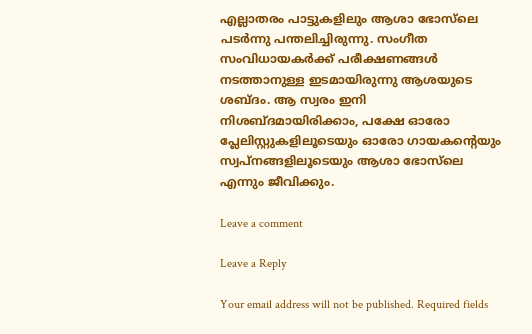എല്ലാതരം പാട്ടുകളിലും ആശാ ഭോസ്‌ലെ പടർന്നു പന്തലിച്ചിരുന്നു. സംഗീത സംവിധായകർക്ക് പരീക്ഷണങ്ങൾ നടത്താനുള്ള ഇടമായിരുന്നു ആശയുടെ ശബ്ദം. ആ സ്വരം ഇനി നിശബ്ദമായിരിക്കാം, പക്ഷേ ഓരോ പ്ലേലിസ്റ്റുകളിലൂടെയും ഓരോ ഗായകന്റെയും സ്വപ്നങ്ങളിലൂടെയും ആശാ ഭോസ്‌ലെ എന്നും ജീവിക്കും.

Leave a comment

Leave a Reply

Your email address will not be published. Required fields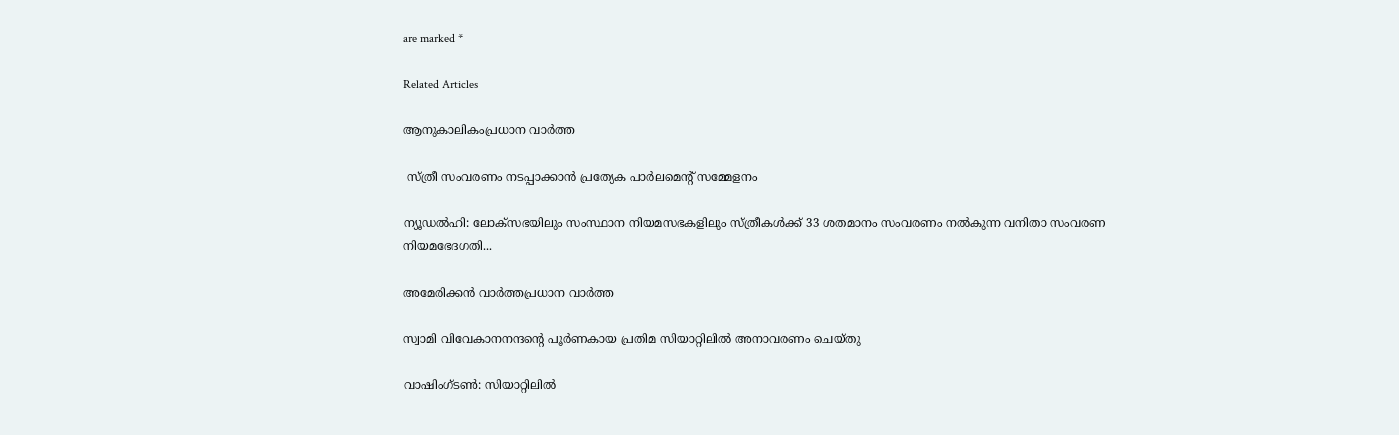are marked *

Related Articles

ആനുകാലികംപ്രധാന വാർത്ത

 സ്ത്രീ സംവരണം നടപ്പാക്കാൻ പ്രത്യേക പാർലമെന്റ് സമ്മേളനം

ന്യൂഡൽഹി: ലോക്‌സഭയിലും സംസ്ഥാന നിയമസഭകളിലും സ്ത്രീകൾക്ക് 33 ശതമാനം സംവരണം നൽകുന്ന വനിതാ സംവരണ നിയമഭേദഗതി...

അമേരിക്കൻ വാർത്തപ്രധാന വാർത്ത

സ്വാമി വിവേകാനനന്ദന്റെ പൂർണകായ പ്രതിമ സിയാറ്റിലിൽ അനാവരണം ചെയ്തു

വാഷിംഗ്ടൺ: സിയാറ്റിലിൽ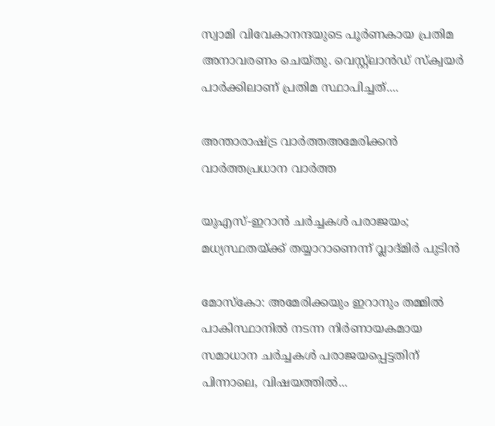സ്വാമി വിവേകാനന്ദയുടെ പൂർണകായ പ്രതിമ അനാവരണം ചെയ്തു. വെസ്റ്റ്ലാൻഡ് സ്‌ക്വയർ പാർക്കിലാണ് പ്രതിമ സ്ഥാപിച്ചത്....

അന്താരാഷ്ട്ര വാർത്തഅമേരിക്കൻ വാർത്തപ്രധാന വാർത്ത

യുഎസ്-ഇറാൻ ചർച്ചകൾ പരാജയം; മധ്യസ്ഥതയ്ക്ക് തയ്യാറാണെന്ന് വ്ലാദ്മിർ പുടിൻ

മോസ്കോ: അമേരിക്കയും ഇറാനും തമ്മിൽ പാകിസ്ഥാനിൽ നടന്ന നിർണായകമായ സമാധാന ചർച്ചകൾ പരാജയപ്പെട്ടതിന് പിന്നാലെ, വിഷയത്തിൽ...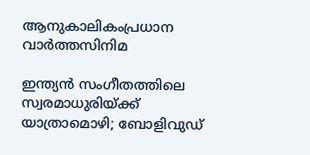ആനുകാലികംപ്രധാന വാർത്തസിനിമ

ഇന്ത്യൻ സംഗീതത്തിലെ സ്വരമാധുരിയ്‌ക്ക് യാത്രാമൊഴി; ബോളിവുഡ്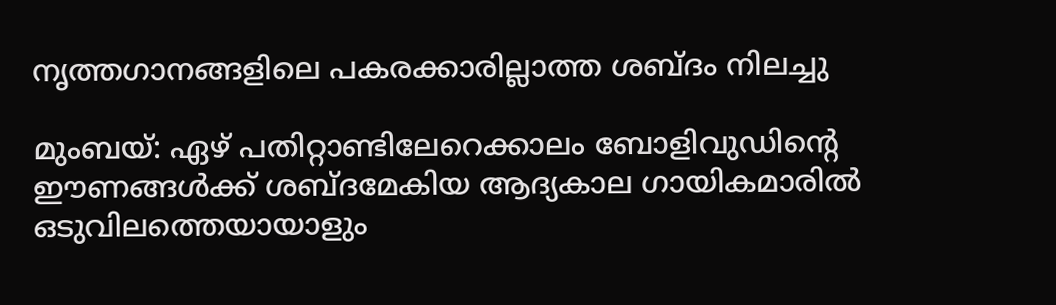നൃത്തഗാനങ്ങളിലെ പകരക്കാരില്ലാത്ത ശബ്‌ദം നിലച്ചു

മുംബയ്: ഏഴ്‌ പതിറ്റാണ്ടിലേറെക്കാലം ബോളിവുഡിന്റെ ഈണങ്ങൾക്ക് ശബ്‌ദമേകിയ ആദ്യകാല ഗായികമാരിൽ ഒടുവിലത്തെയായാളും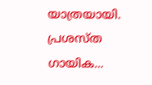യാത്രയായി. പ്രശസ്ത ഗായിക...